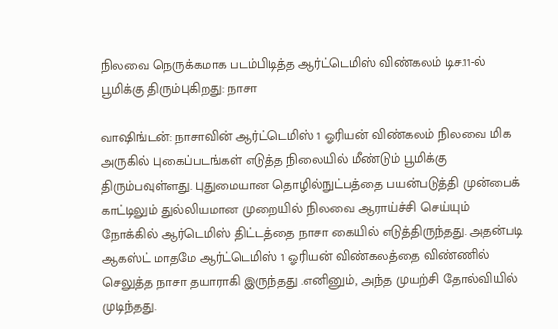நிலவை நெருக்கமாக படம்பிடித்த ஆர்ட்டெமிஸ் விண்கலம் டிச.11-ல் பூமிக்கு திரும்புகிறது: நாசா

வாஷிங்டன்: நாசாவின் ஆர்ட்டெமிஸ் 1 ஓரியன் விண்கலம் நிலவை மிக அருகில் புகைப்படங்கள் எடுத்த நிலையில் மீண்டும் பூமிக்கு திரும்பவுள்ளது. புதுமையான தொழில்நுட்பத்தை பயன்படுத்தி முன்பைக் காட்டிலும் துல்லியமான முறையில் நிலவை ஆராய்ச்சி செய்யும் நோக்கில் ஆர்டெமிஸ் திட்டத்தை நாசா கையில் எடுத்திருந்தது. அதன்படி ஆகஸ்ட் மாதமே ஆர்ட்டெமிஸ் 1 ஓரியன் விண்கலத்தை விண்ணில் செலுத்த நாசா தயாராகி இருந்தது .எனினும், அந்த முயற்சி தோல்வியில் முடிந்தது.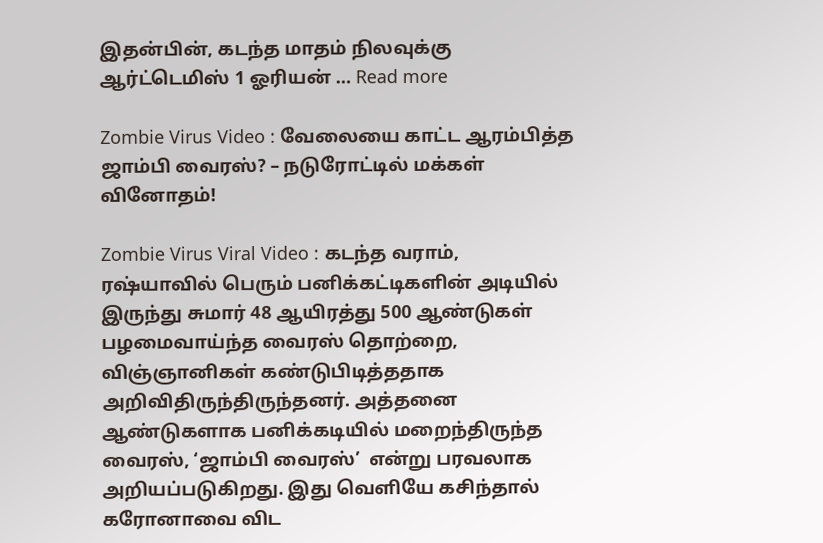இதன்பின், கடந்த மாதம் நிலவுக்கு ஆர்ட்டெமிஸ் 1 ஓரியன் … Read more

Zombie Virus Video : வேலையை காட்ட ஆரம்பித்த ஜாம்பி வைரஸ்? – நடுரோட்டில் மக்கள் வினோதம்!

Zombie Virus Viral Video : கடந்த வராம், ரஷ்யாவில் பெரும் பனிக்கட்டிகளின் அடியில் இருந்து சுமார் 48 ஆயிரத்து 500 ஆண்டுகள் பழமைவாய்ந்த வைரஸ் தொற்றை, விஞ்ஞானிகள் கண்டுபிடித்ததாக அறிவிதிருந்திருந்தனர். அத்தனை ஆண்டுகளாக பனிக்கடியில் மறைந்திருந்த வைரஸ், ‘ஜாம்பி வைரஸ்’  என்று பரவலாக அறியப்படுகிறது. இது வெளியே கசிந்தால் கரோனாவை விட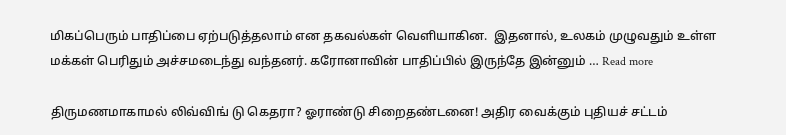மிகப்பெரும் பாதிப்பை ஏற்படுத்தலாம் என தகவல்கள் வெளியாகின.  இதனால், உலகம் முழுவதும் உள்ள மக்கள் பெரிதும் அச்சமடைந்து வந்தனர். கரோனாவின் பாதிப்பில் இருந்தே இன்னும் … Read more

திருமணமாகாமல் லிவ்விங் டு கெதரா? ஓராண்டு சிறைதண்டனை! அதிர வைக்கும் புதியச் சட்டம்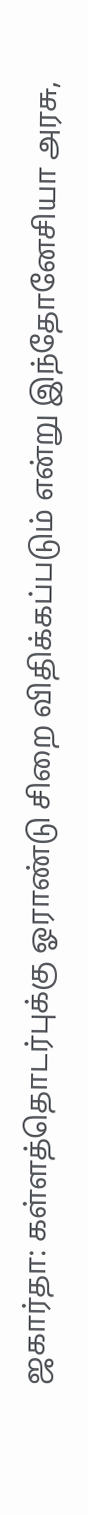ஜகார்தா: கள்ளத்தொடர்புக்கு ஓராண்டு சிறை விதிக்கப்படும் என்று இந்தோனேசியா அரசு,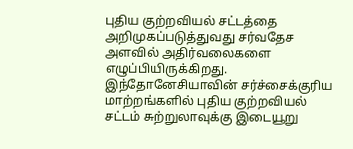புதிய குற்றவியல் சட்டத்தை அறிமுகப்படுத்துவது சர்வதேச அளவில் அதிர்வலைகளை எழுப்பியிருக்கிறது. இந்தோனேசியாவின் சர்ச்சைக்குரிய மாற்றங்களில் புதிய குற்றவியல் சட்டம் சுற்றுலாவுக்கு இடையூறு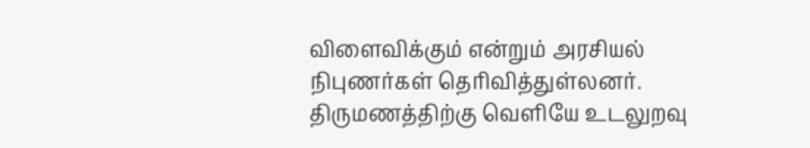விளைவிக்கும் என்றும் அரசியல் நிபுணர்கள் தெரிவித்துள்லனர். திருமணத்திற்கு வெளியே உடலுறவு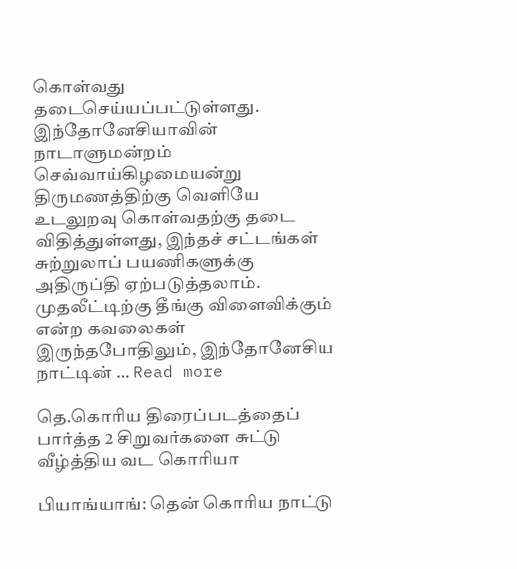கொள்வது தடைசெய்யப்பட்டுள்ளது. இந்தோனேசியாவின் நாடாளுமன்றம் செவ்வாய்கிழமையன்று திருமணத்திற்கு வெளியே உடலுறவு கொள்வதற்கு தடை விதித்துள்ளது, இந்தச் சட்டங்கள் சுற்றுலாப் பயணிகளுக்கு அதிருப்தி ஏற்படுத்தலாம்.   முதலீட்டிற்கு தீங்கு விளைவிக்கும் என்ற கவலைகள் இருந்தபோதிலும், இந்தோனேசிய நாட்டின் … Read more

தெ.கொரிய திரைப்படத்தைப் பார்த்த 2 சிறுவர்களை சுட்டு வீழ்த்திய வட கொரியா

பியாங்யாங்: தென் கொரிய நாட்டு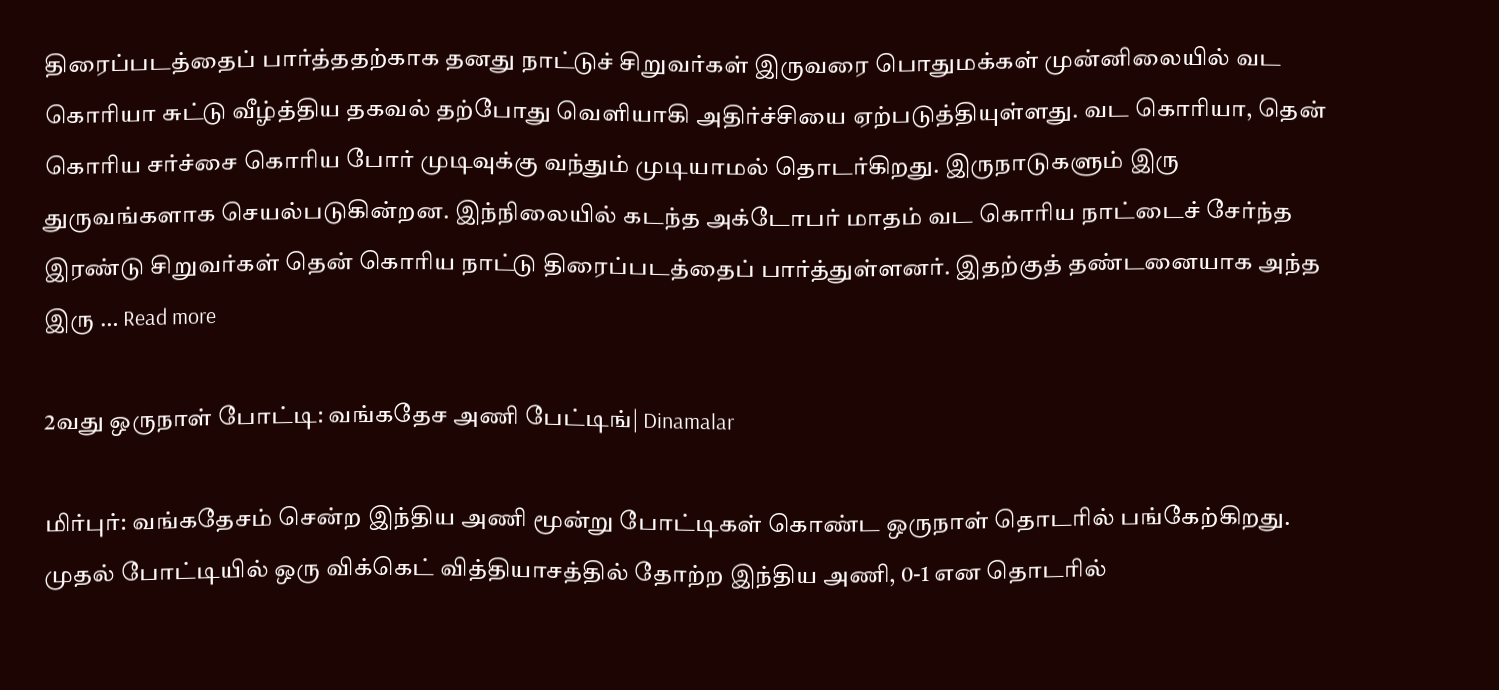திரைப்படத்தைப் பார்த்ததற்காக தனது நாட்டுச் சிறுவர்கள் இருவரை பொதுமக்கள் முன்னிலையில் வட கொரியா சுட்டு வீழ்த்திய தகவல் தற்போது வெளியாகி அதிர்ச்சியை ஏற்படுத்தியுள்ளது. வட கொரியா, தென் கொரிய சர்ச்சை கொரிய போர் முடிவுக்கு வந்தும் முடியாமல் தொடர்கிறது. இருநாடுகளும் இரு துருவங்களாக செயல்படுகின்றன. இந்நிலையில் கடந்த அக்டோபர் மாதம் வட கொரிய நாட்டைச் சேர்ந்த இரண்டு சிறுவர்கள் தென் கொரிய நாட்டு திரைப்படத்தைப் பார்த்துள்ளனர். இதற்குத் தண்டனையாக அந்த இரு … Read more

2வது ஒருநாள் போட்டி: வங்கதேச அணி பேட்டிங்| Dinamalar

மிர்புர்: வங்கதேசம் சென்ற இந்திய அணி மூன்று போட்டிகள் கொண்ட ஒருநாள் தொடரில் பங்கேற்கிறது. முதல் போட்டியில் ஒரு விக்கெட் வித்தியாசத்தில் தோற்ற இந்திய அணி, 0-1 என தொடரில்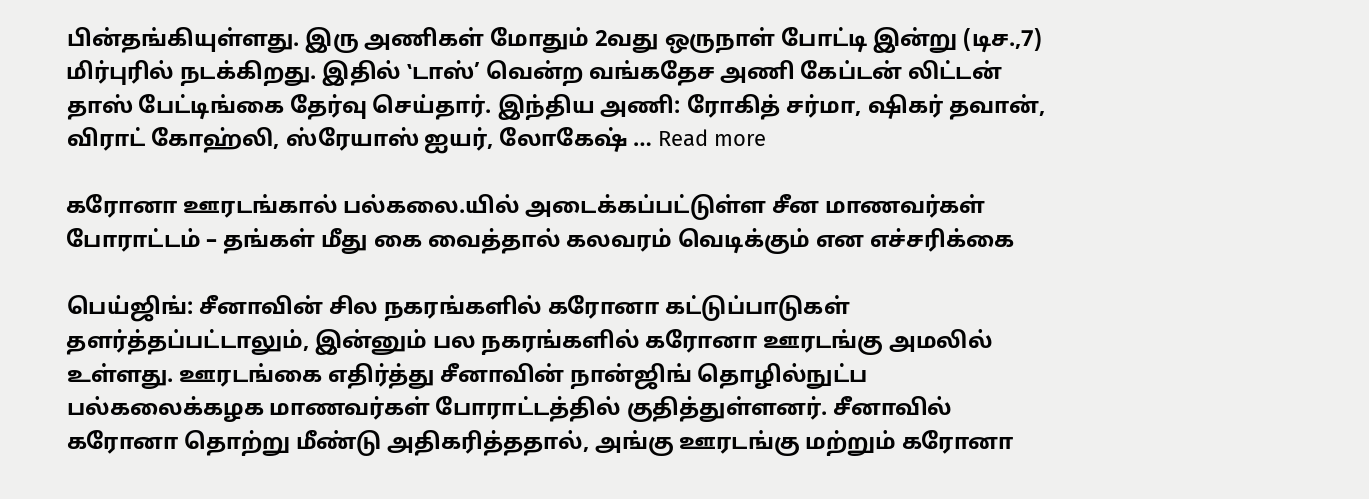பின்தங்கியுள்ளது. இரு அணிகள் மோதும் 2வது ஒருநாள் போட்டி இன்று (டிச.,7) மிர்புரில் நடக்கிறது. இதில் ‛டாஸ்’ வென்ற வங்கதேச அணி கேப்டன் லிட்டன் தாஸ் பேட்டிங்கை தேர்வு செய்தார். இந்திய அணி: ரோகித் சர்மா, ஷிகர் தவான், விராட் கோஹ்லி, ஸ்ரேயாஸ் ஐயர், லோகேஷ் … Read more

கரோனா ஊரடங்கால் பல்கலை.யில் அடைக்கப்பட்டுள்ள சீன மாணவர்கள் போராட்டம் – தங்கள் மீது கை வைத்தால் கலவரம் வெடிக்கும் என எச்சரிக்கை

பெய்ஜிங்: சீனாவின் சில நகரங்களில் கரோனா கட்டுப்பாடுகள் தளர்த்தப்பட்டாலும், இன்னும் பல நகரங்களில் கரோனா ஊரடங்கு அமலில் உள்ளது. ஊரடங்கை எதிர்த்து சீனாவின் நான்ஜிங் தொழில்நுட்ப பல்கலைக்கழக மாணவர்கள் போராட்டத்தில் குதித்துள்ளனர். சீனாவில் கரோனா தொற்று மீண்டு அதிகரித்ததால், அங்கு ஊரடங்கு மற்றும் கரோனா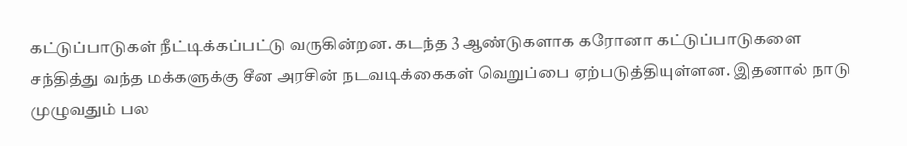கட்டுப்பாடுகள் நீட்டிக்கப்பட்டு வருகின்றன. கடந்த 3 ஆண்டுகளாக கரோனா கட்டுப்பாடுகளை சந்தித்து வந்த மக்களுக்கு சீன அரசின் நடவடிக்கைகள் வெறுப்பை ஏற்படுத்தியுள்ளன. இதனால் நாடு முழுவதும் பல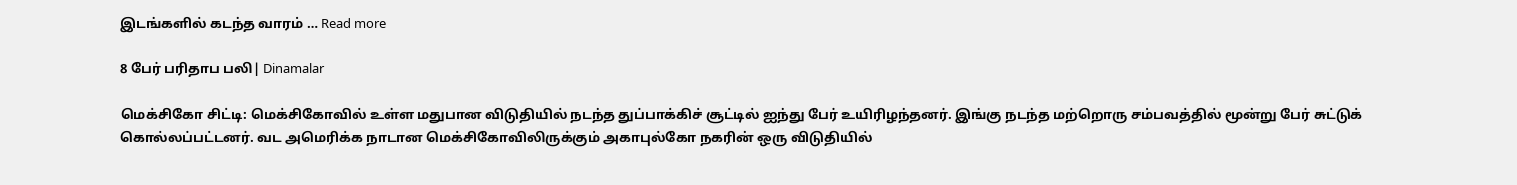இடங்களில் கடந்த வாரம் … Read more

8 பேர் பரிதாப பலி| Dinamalar

மெக்சிகோ சிட்டி: மெக்சிகோவில் உள்ள மதுபான விடுதியில் நடந்த துப்பாக்கிச் சூட்டில் ஐந்து பேர் உயிரிழந்தனர். இங்கு நடந்த மற்றொரு சம்பவத்தில் மூன்று பேர் சுட்டுக் கொல்லப்பட்டனர். வட அமெரிக்க நாடான மெக்சிகோவிலிருக்கும் அகாபுல்கோ நகரின் ஒரு விடுதியில்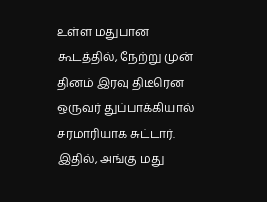உள்ள மதுபான கூடத்தில், நேற்று முன் தினம் இரவு திடீரென ஒருவர் துப்பாக்கியால் சரமாரியாக சுட்டார். இதில், அங்கு மது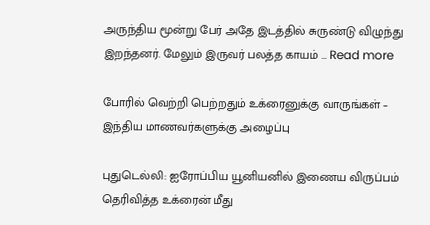அருந்திய மூன்று பேர் அதே இடத்தில் சுருண்டு விழுந்து இறந்தனர். மேலும் இருவர் பலத்த காயம் … Read more

போரில் வெற்றி பெற்றதும் உக்ரைனுக்கு வாருங்கள் – இந்திய மாணவர்களுக்கு அழைப்பு

புதுடெல்லி: ஐரோப்பிய யூனியனில் இணைய விருப்பம் தெரிவித்த உக்ரைன் மீது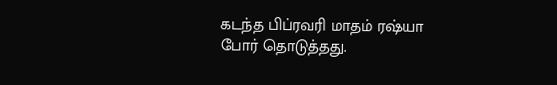கடந்த பிப்ரவரி மாதம் ரஷ்யா போர் தொடுத்தது.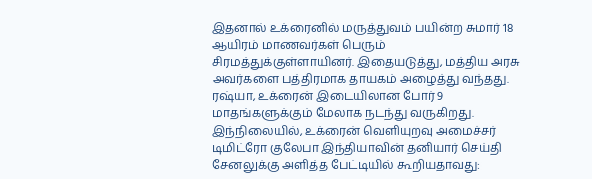இதனால் உக்ரைனில் மருத்துவம் பயின்ற சுமார் 18 ஆயிரம் மாணவர்கள் பெரும் சிரமத்துக்குள்ளாயினர். இதையடுத்து, மத்திய அரசு அவர்களை பத்திரமாக தாயகம் அழைத்து வந்தது. ரஷ்யா, உக்ரைன் இடையிலான போர் 9 மாதங்களுக்கும் மேலாக நடந்து வருகிறது. இந்நிலையில், உக்ரைன் வெளியுறவு அமைச்சர் டிமிட்ரோ குலேபா இந்தியாவின் தனியார் செய்தி சேனலுக்கு அளித்த பேட்டியில் கூறியதாவது: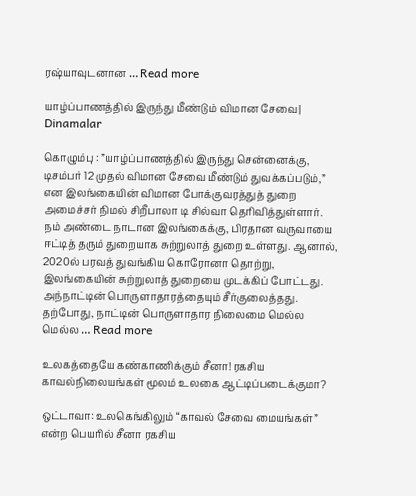ரஷ்யாவுடனான … Read more

யாழ்ப்பாணத்தில் இருந்து மீண்டும் விமான சேவை| Dinamalar

கொழும்பு : ”யாழ்ப்பாணத்தில் இருந்து சென்னைக்கு, டிசம்பர் 12 முதல் விமான சேவை மீண்டும் துவக்கப்படும்,” என இலங்கையின் விமான போக்குவரத்துத் துறை அமைச்சர் நிமல் சிறீபாலா டி சில்வா தெரிவித்துள்ளார். நம் அண்டை நாடான இலங்கைக்கு, பிரதான வருவாயை ஈட்டித் தரும் துறையாக சுற்றுலாத் துறை உள்ளது. ஆனால், 2020ல் பரவத் துவங்கிய கொரோனா தொற்று, இலங்கையின் சுற்றுலாத் துறையை முடக்கிப் போட்டது. அந்நாட்டின் பொருளாதாரத்தையும் சீர்குலைத்தது. தற்போது, நாட்டின் பொருளாதார நிலைமை மெல்ல மெல்ல … Read more

உலகத்தையே கண்காணிக்கும் சீனா! ரகசிய காவல்நிலையங்கள் மூலம் உலகை ஆட்டிப்படைக்குமா?

ஒட்டாவா: உலகெங்கிலும் “காவல் சேவை மையங்கள்” என்ற பெயரில் சீனா ரகசிய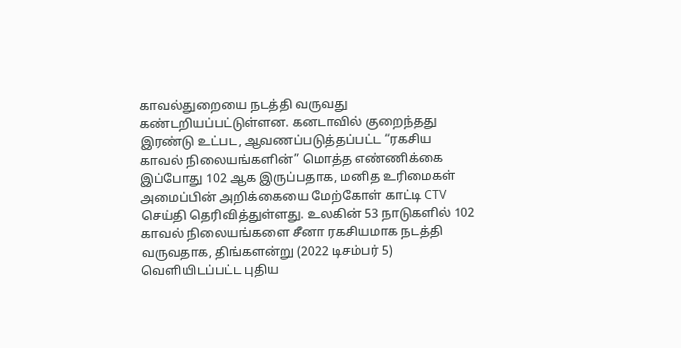காவல்துறையை நடத்தி வருவது கண்டறியப்பட்டுள்ளன. கனடாவில் குறைந்தது இரண்டு உட்பட, ஆவணப்படுத்தப்பட்ட “ரகசிய காவல் நிலையங்களின்” மொத்த எண்ணிக்கை இப்போது 102 ஆக இருப்பதாக, மனித உரிமைகள் அமைப்பின் அறிக்கையை மேற்கோள் காட்டி CTV செய்தி தெரிவித்துள்ளது. உலகின் 53 நாடுகளில் 102 காவல் நிலையங்களை சீனா ரகசியமாக நடத்தி வருவதாக, திங்களன்று (2022 டிசம்பர் 5) வெளியிடப்பட்ட புதிய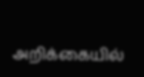அறிக்கையில்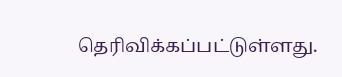தெரிவிக்கப்பட்டுள்ளது.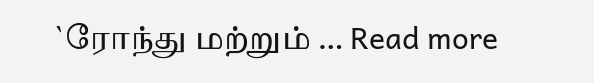`ரோந்து மற்றும் … Read more